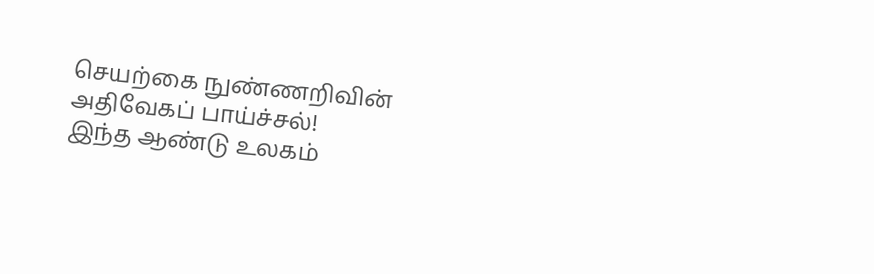செயற்கை நுண்ணறிவின் அதிவேகப் பாய்ச்சல்!
இந்த ஆண்டு உலகம்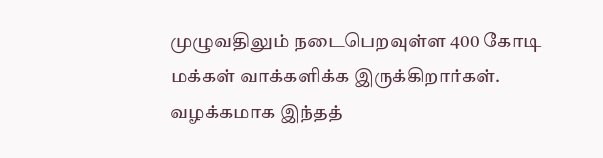முழுவதிலும் நடைபெறவுள்ள 400 கோடி மக்கள் வாக்களிக்க இருக்கிறார்கள். வழக்கமாக இந்தத்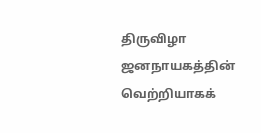திருவிழா ஜனநாயகத்தின் வெற்றியாகக்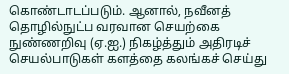கொண்டாடப்படும். ஆனால், நவீனத் தொழில்நுட்ப வரவான செயற்கை நுண்ணறிவு (ஏ.ஐ.) நிகழ்த்தும் அதிரடிச் செயல்பாடுகள் களத்தை கலங்கச் செய்து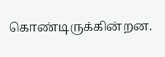கொண்டிருக்கின்றன.